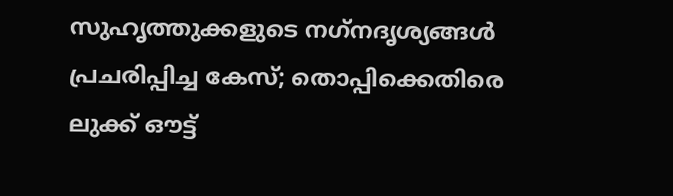സുഹൃത്തുക്കളുടെ നഗ്‌നദൃശ്യങ്ങള്‍ പ്രചരിപ്പിച്ച കേസ്; തൊപ്പിക്കെതിരെ ലുക്ക് ഔട്ട്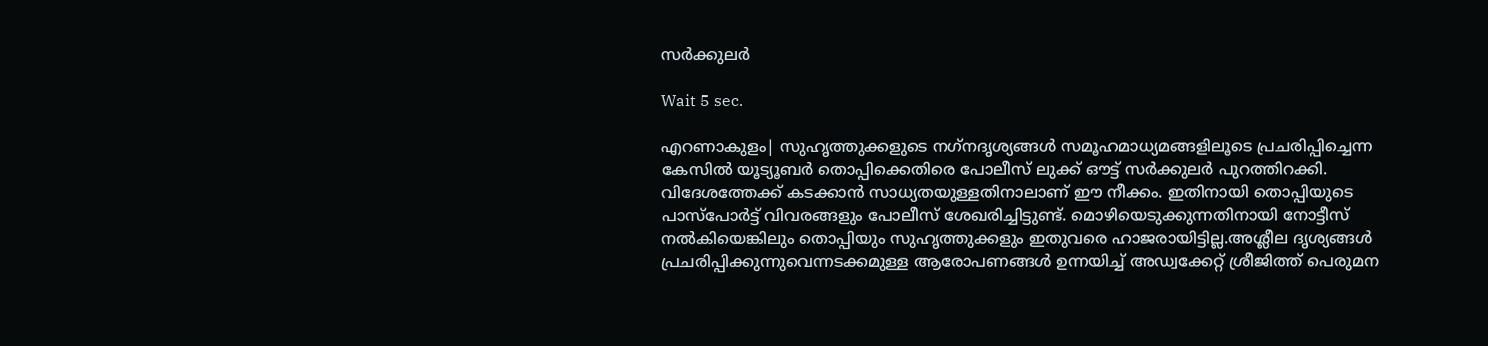സര്‍ക്കുലര്‍

Wait 5 sec.

എറണാകുളം| സുഹൃത്തുക്കളുടെ നഗ്‌നദൃശ്യങ്ങള്‍ സമൂഹമാധ്യമങ്ങളിലൂടെ പ്രചരിപ്പിച്ചെന്ന കേസില്‍ യൂട്യൂബര്‍ തൊപ്പിക്കെതിരെ പോലീസ് ലുക്ക് ഔട്ട് സര്‍ക്കുലര്‍ പുറത്തിറക്കി. വിദേശത്തേക്ക് കടക്കാന്‍ സാധ്യതയുള്ളതിനാലാണ് ഈ നീക്കം. ഇതിനായി തൊപ്പിയുടെ പാസ്‌പോര്‍ട്ട് വിവരങ്ങളും പോലീസ് ശേഖരിച്ചിട്ടുണ്ട്. മൊഴിയെടുക്കുന്നതിനായി നോട്ടീസ് നല്‍കിയെങ്കിലും തൊപ്പിയും സുഹൃത്തുക്കളും ഇതുവരെ ഹാജരായിട്ടില്ല.അശ്ലീല ദൃശ്യങ്ങള്‍ പ്രചരിപ്പിക്കുന്നുവെന്നടക്കമുള്ള ആരോപണങ്ങള്‍ ഉന്നയിച്ച് അഡ്വക്കേറ്റ് ശ്രീജിത്ത് പെരുമന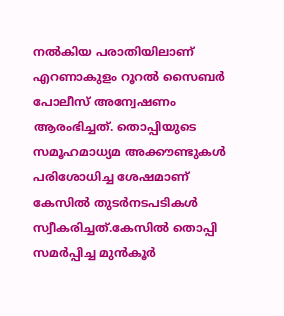നല്‍കിയ പരാതിയിലാണ് എറണാകുളം റൂറല്‍ സൈബര്‍ പോലീസ് അന്വേഷണം ആരംഭിച്ചത്. തൊപ്പിയുടെ സമൂഹമാധ്യമ അക്കൗണ്ടുകള്‍ പരിശോധിച്ച ശേഷമാണ് കേസില്‍ തുടര്‍നടപടികള്‍ സ്വീകരിച്ചത്.കേസില്‍ തൊപ്പി സമര്‍പ്പിച്ച മുന്‍കൂര്‍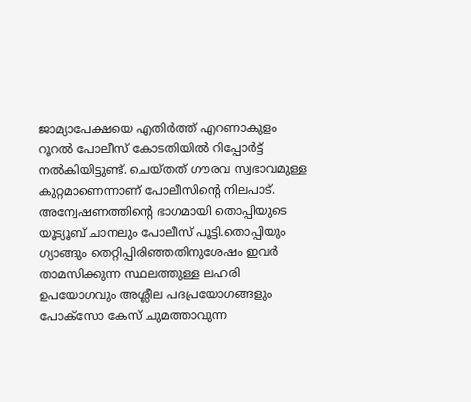ജാമ്യാപേക്ഷയെ എതിര്‍ത്ത് എറണാകുളം റൂറല്‍ പോലീസ് കോടതിയില്‍ റിപ്പോര്‍ട്ട് നല്‍കിയിട്ടുണ്ട്. ചെയ്തത് ഗൗരവ സ്വഭാവമുള്ള കുറ്റമാണെന്നാണ്‌ പോലീസിന്റെ നിലപാട്. അന്വേഷണത്തിന്റെ ഭാഗമായി തൊപ്പിയുടെ യൂട്യൂബ് ചാനലും പോലീസ് പൂട്ടി.തൊപ്പിയും ഗ്യാങ്ങും തെറ്റിപ്പിരിഞ്ഞതിനുശേഷം ഇവര്‍ താമസിക്കുന്ന സ്ഥലത്തുള്ള ലഹരി ഉപയോഗവും അശ്ലീല പദപ്രയോഗങ്ങളും പോക്‌സോ കേസ് ചുമത്താവുന്ന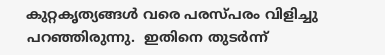കുറ്റകൃത്യങ്ങള്‍ വരെ പരസ്പരം വിളിച്ചു പറഞ്ഞിരുന്നു.  ഇതിനെ തുടര്‍ന്ന്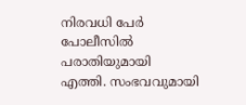നിരവധി പേര്‍ പോലീസില്‍ പരാതിയുമായി എത്തി. സംഭവവുമായി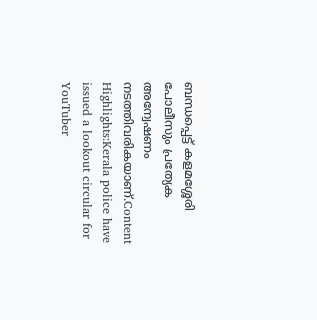ബന്ധപ്പെട്ട് കളമശ്ശേരി പോലീസും പ്രത്യേക അന്വേഷണം നടത്തിവരികയാണ്.Content Highlights:Kerala police have issued a lookout circular for YouTuber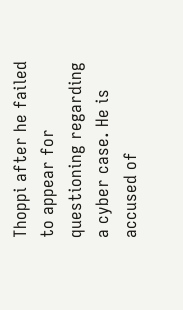Thoppi after he failed to appear for questioning regarding a cyber case. He is accused of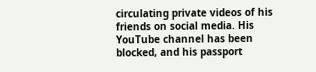circulating private videos of his friends on social media. His YouTube channel has been blocked, and his passport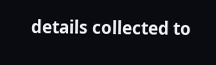details collected to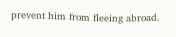prevent him from fleeing abroad.